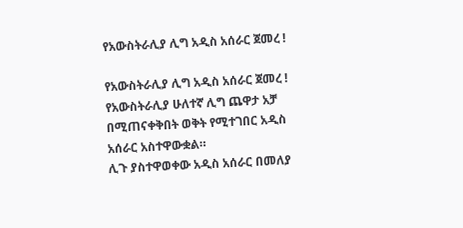የአውስትራሊያ ሊግ አዲስ አሰራር ጀመረ !

የአውስትራሊያ ሊግ አዲስ አሰራር ጀመረ !
የአውስትራሊያ ሁለተኛ ሊግ ጨዋታ አቻ በሚጠናቀቅበት ወቅት የሚተገበር አዲስ አሰራር አስተዋውቋል።
ሊጉ ያስተዋወቀው አዲስ አሰራር በመለያ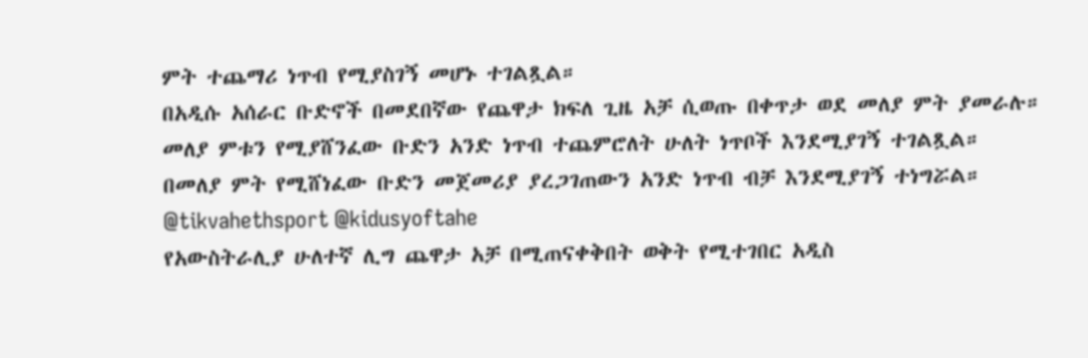ምት ተጨማሪ ነጥብ የሚያስገኝ መሆኑ ተገልጿል።
በአዲሱ አሰራር ቡድኖች በመደበኛው የጨዋታ ክፍለ ጊዜ አቻ ሲወጡ በቀጥታ ወደ መለያ ምት ያመራሉ።
መለያ ምቱን የሚያሸንፈው ቡድን አንድ ነጥብ ተጨምሮለት ሁለት ነጥቦች እንደሚያገኝ ተገልጿል።
በመለያ ምት የሚሸነፈው ቡድን መጀመሪያ ያረጋገጠውን አንድ ነጥብ ብቻ እንደሚያገኝ ተነግሯል።
@tikvahethsport @kidusyoftahe
የአውስትራሊያ ሁለተኛ ሊግ ጨዋታ አቻ በሚጠናቀቅበት ወቅት የሚተገበር አዲስ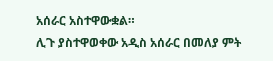አሰራር አስተዋውቋል።
ሊጉ ያስተዋወቀው አዲስ አሰራር በመለያ ምት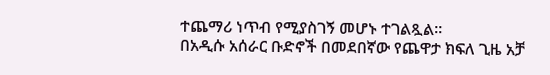ተጨማሪ ነጥብ የሚያስገኝ መሆኑ ተገልጿል።
በአዲሱ አሰራር ቡድኖች በመደበኛው የጨዋታ ክፍለ ጊዜ አቻ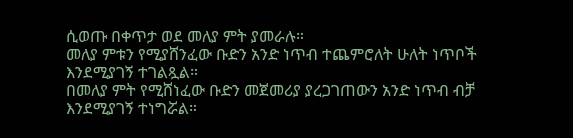ሲወጡ በቀጥታ ወደ መለያ ምት ያመራሉ።
መለያ ምቱን የሚያሸንፈው ቡድን አንድ ነጥብ ተጨምሮለት ሁለት ነጥቦች እንደሚያገኝ ተገልጿል።
በመለያ ምት የሚሸነፈው ቡድን መጀመሪያ ያረጋገጠውን አንድ ነጥብ ብቻ እንደሚያገኝ ተነግሯል።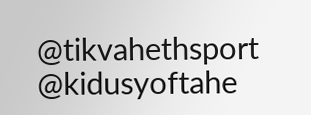@tikvahethsport @kidusyoftahe